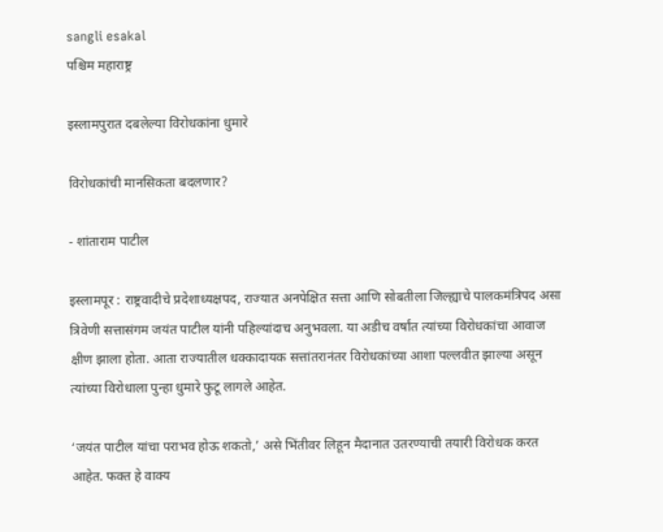sangli esakal
पश्चिम महाराष्ट्र

इस्लामपुरात दबलेल्या विरोधकांना धुमारे

विरोधकांची मानसिकता बदलणार?

- शांताराम पाटील

इस्लामपूर : राष्ट्रवादीचे प्रदेशाध्यक्षपद, राज्यात अनपेक्षित सत्ता आणि सोबतीला जिल्ह्याचे पालकमंत्रिपद असा त्रिवेणी सत्तासंगम जयंत पाटील यांनी पहिल्यांदाच अनुभवला. या अडीच वर्षांत त्यांच्या विरोधकांचा आवाज क्षीण झाला होता. आता राज्यातील धक्कादायक सत्तांतरानंतर विरोधकांच्या आशा पल्लवीत झाल्या असून त्यांच्या विरोधाला पुन्हा धुमारे फुटू लागले आहेत.

‘जयंत पाटील यांचा पराभव होऊ शकतो,’ असे भिंतीवर लिहून मैदानात उतरण्याची तयारी विरोधक करत आहेत. फक्त हे वाक्य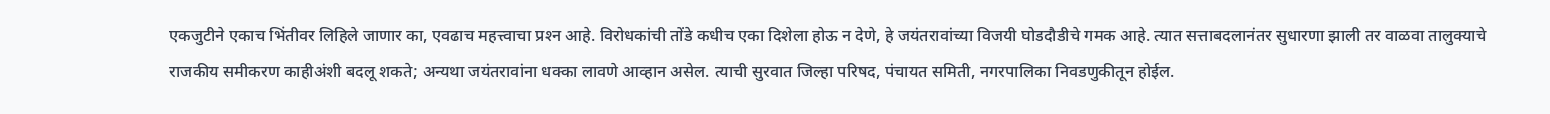एकजुटीने एकाच भिंतीवर लिहिले जाणार का, एवढाच महत्त्वाचा प्रश्‍न आहे. विरोधकांची तोंडे कधीच एका दिशेला होऊ न देणे, हे जयंतरावांच्या विजयी घोडदौडीचे गमक आहे. त्यात सत्ताबदलानंतर सुधारणा झाली तर वाळवा तालुक्याचे राजकीय समीकरण काहीअंशी बदलू शकते; अन्यथा जयंतरावांना धक्का लावणे आव्हान असेल. त्याची सुरवात जिल्हा परिषद, पंचायत समिती, नगरपालिका निवडणुकीतून होईल.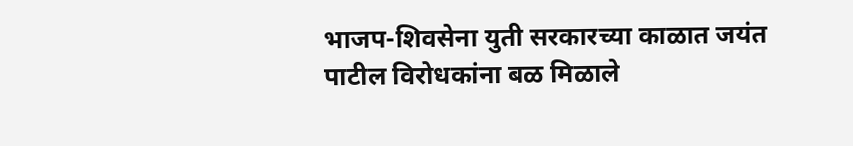भाजप-शिवसेना युती सरकारच्या काळात जयंत पाटील विरोधकांना बळ मिळाले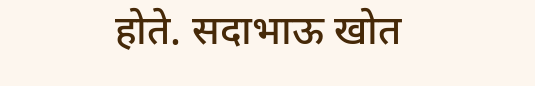होते. सदाभाऊ खोत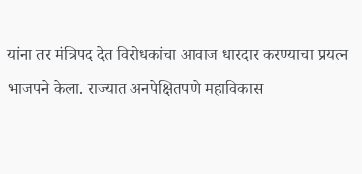यांना तर मंत्रिपद देत विरोधकांचा आवाज धारदार करण्याचा प्रयत्न भाजपने केला. राज्यात अनपेक्षितपणे महाविकास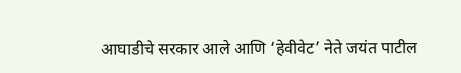आघाडीचे सरकार आले आणि ‘हेवीवेट’ नेते जयंत पाटील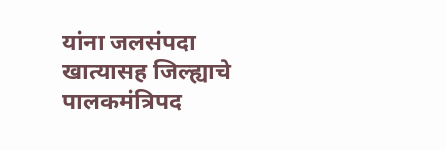यांना जलसंपदा खात्यासह जिल्ह्याचे पालकमंत्रिपद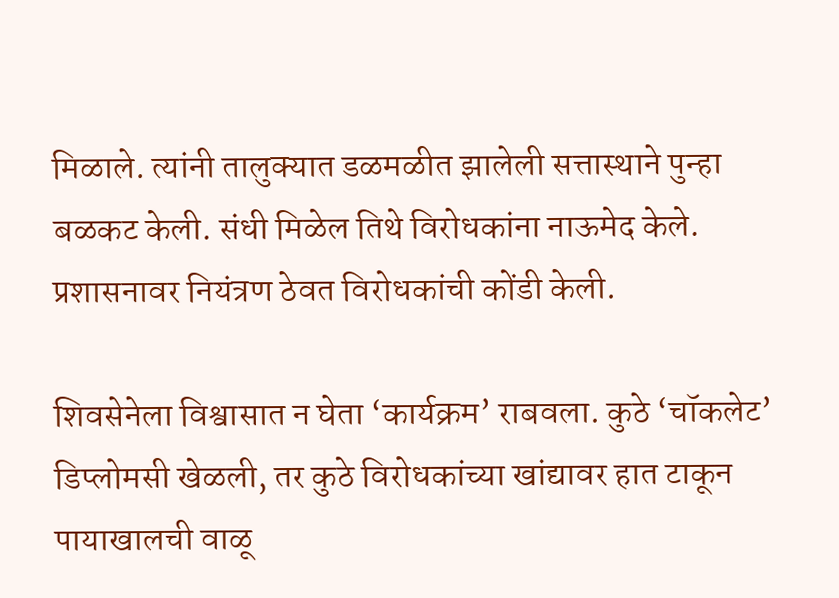मिळाले. त्यांनी तालुक्यात डळमळीत झालेली सत्तास्थाने पुन्हा बळकट केली. संधी मिळेल तिथे विरोधकांना नाऊमेद केले. प्रशासनावर नियंत्रण ठेवत विरोधकांची कोंडी केली.

शिवसेनेला विश्वासात न घेता ‘कार्यक्रम’ राबवला. कुठे ‘चॉकलेट’ डिप्लोमसी खेळली, तर कुठे विरोधकांच्या खांद्यावर हात टाकून पायाखालची वाळू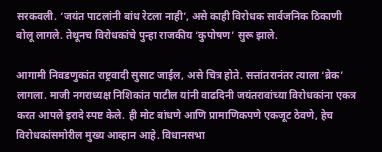सरकवली. ‘जयंत पाटलांनी बांध रेटला नाही’, असे काही विरोधक सार्वजनिक ठिकाणी बोलू लागले. तेथूनच विरोधकांचे पुन्हा राजकीय ‘कुपोषण’ सुरू झाले.

आगामी निवडणुकांत राष्ट्रवादी सुसाट जाईल, असे चित्र होते. सत्तांतरानंतर त्याला ‘ब्रेक’ लागला. माजी नगराध्यक्ष निशिकांत पाटील यांनी वाढदिनी जयंतरावांच्या विरोधकांना एकत्र करत आपले इरादे स्पष्ट केले. ही मोट बांधणे आणि प्रामाणिकपणे एकजूट ठेवणे, हेच विरोधकांसमोरील मुख्य आव्हान आहे. विधानसभा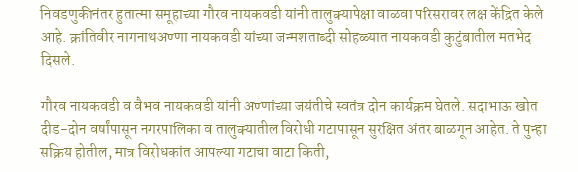निवडणुकीनंतर हुतात्मा समूहाच्या गौरव नायकवडी यांनी तालुक्यापेक्षा वाळवा परिसरावर लक्ष केंद्रित केले आहे. क्रांतिवीर नागनाथअण्णा नायकवडी यांच्या जन्मशताब्दी सोहळ्यात नायकवडी कुटुंबातील मतभेद दिसले.

गौरव नायकवडी व वैभव नायकवडी यांनी अण्णांच्या जयंतीचे स्वतंत्र दोन कार्यक्रम घेतले. सदाभाऊ खोत दीड-दोन वर्षांपासून नगरपालिका व तालुक्यातील विरोधी गटापासून सुरक्षित अंतर बाळगून आहेत. ते पुन्हा सक्रिय होतील, मात्र विरोधकांत आपल्या गटाचा वाटा किती,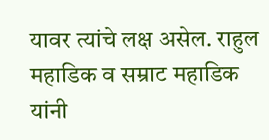यावर त्यांचे लक्ष असेल. राहुल महाडिक व सम्राट महाडिक यांनी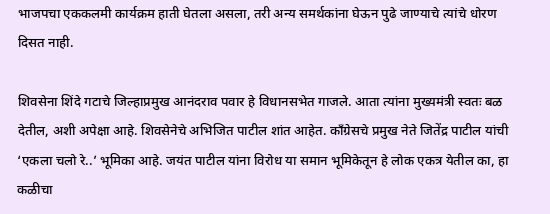भाजपचा एककलमी कार्यक्रम हाती घेतला असला, तरी अन्य समर्थकांना घेऊन पुढे जाण्याचे त्यांचे धोरण दिसत नाही.

शिवसेना शिंदे गटाचे जिल्हाप्रमुख आनंदराव पवार हे विधानसभेत गाजले. आता त्यांना मुख्यमंत्री स्वतः बळ देतील, अशी अपेक्षा आहे. शिवसेनेचे अभिजित पाटील शांत आहेत. काँग्रेसचे प्रमुख नेते जितेंद्र पाटील यांची ‘एकला चलो रे..’ भूमिका आहे. जयंत पाटील यांना विरोध या समान भूमिकेतून हे लोक एकत्र येतील का, हा कळीचा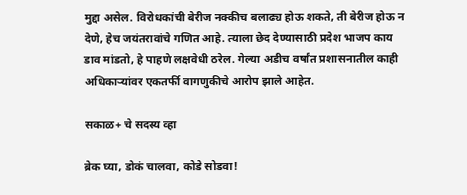मुद्दा असेल. विरोधकांची बेरीज नक्कीच बलाढ्य होऊ शकते, ती बेरीज होऊ न देणे, हेच जयंतरावांचे गणित आहे. त्याला छेद देण्यासाठी प्रदेश भाजप काय डाव मांडतो, हे पाहणे लक्षवेधी ठरेल. गेल्या अडीच वर्षांत प्रशासनातील काही अधिकाऱ्यांवर एकतर्फी वागणुकीचे आरोप झाले आहेत.

सकाळ+ चे सदस्य व्हा

ब्रेक घ्या, डोकं चालवा, कोडे सोडवा!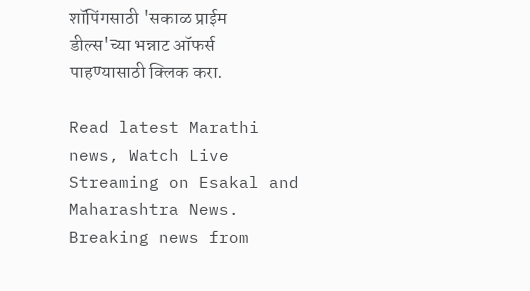शॉपिंगसाठी 'सकाळ प्राईम डील्स'च्या भन्नाट ऑफर्स पाहण्यासाठी क्लिक करा.

Read latest Marathi news, Watch Live Streaming on Esakal and Maharashtra News. Breaking news from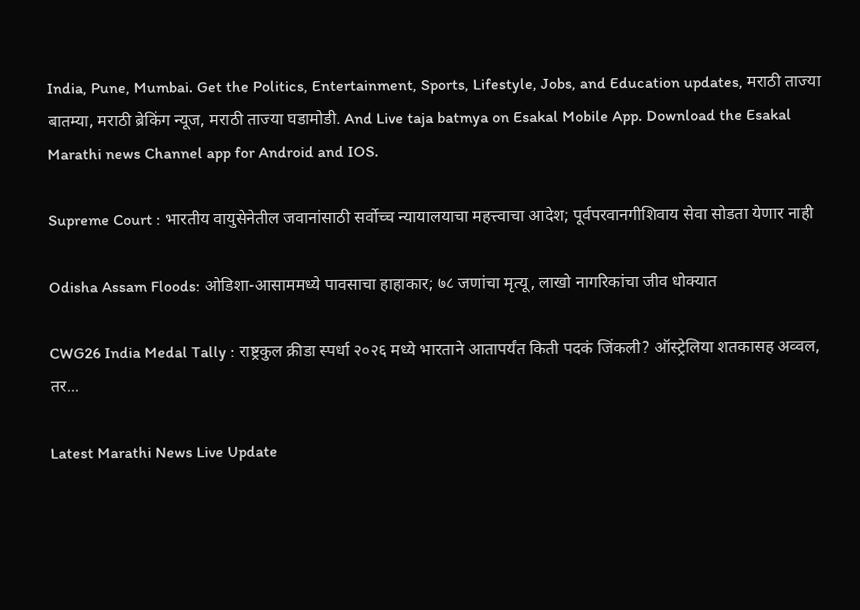India, Pune, Mumbai. Get the Politics, Entertainment, Sports, Lifestyle, Jobs, and Education updates, मराठी ताज्या बातम्या, मराठी ब्रेकिंग न्यूज, मराठी ताज्या घडामोडी. And Live taja batmya on Esakal Mobile App. Download the Esakal Marathi news Channel app for Android and IOS.

Supreme Court : भारतीय वायुसेनेतील जवानांसाठी सर्वोच्च न्यायालयाचा महत्त्वाचा आदेश; पूर्वपरवानगीशिवाय सेवा सोडता येणार नाही

Odisha Assam Floods: ओडिशा-आसाममध्ये पावसाचा हाहाकार; ७८ जणांचा मृत्यू, लाखो नागरिकांचा जीव धोक्यात

CWG26 India Medal Tally : राष्ट्रकुल क्रीडा स्पर्धा २०२६ मध्ये भारताने आतापर्यंत किती पदकं जिंकली? ऑस्ट्रेलिया शतकासह अव्वल, तर...

Latest Marathi News Live Update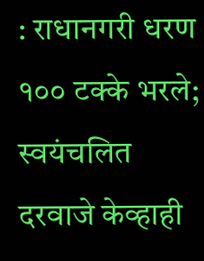: राधानगरी धरण १०० टक्के भरले; स्वयंचलित दरवाजे केव्हाही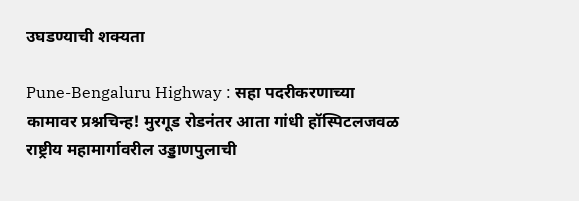उघडण्याची शक्यता

Pune-Bengaluru Highway : सहा पदरीकरणाच्या कामावर प्रश्नचिन्ह! मुरगूड रोडनंतर आता गांधी हॉस्पिटलजवळ राष्ट्रीय महामार्गावरील उड्डाणपुलाची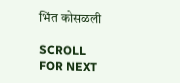भिंत कोसळली

SCROLL FOR NEXT